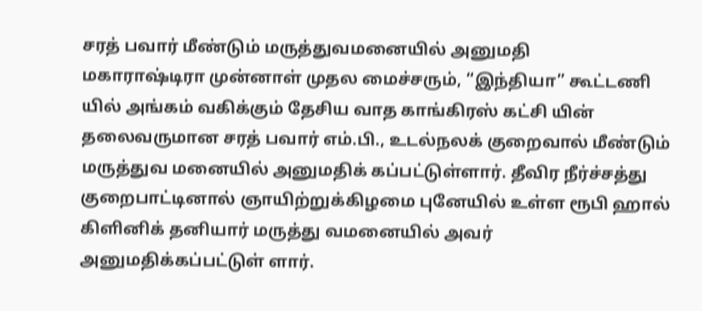சரத் பவார் மீண்டும் மருத்துவமனையில் அனுமதி
மகாராஷ்டிரா முன்னாள் முதல மைச்சரும், “இந்தியா” கூட்டணி யில் அங்கம் வகிக்கும் தேசிய வாத காங்கிரஸ் கட்சி யின் தலைவருமான சரத் பவார் எம்.பி., உடல்நலக் குறைவால் மீண்டும் மருத்துவ மனையில் அனுமதிக் கப்பட்டுள்ளார். தீவிர நீர்ச்சத்து குறைபாட்டினால் ஞாயிற்றுக்கிழமை புனேயில் உள்ள ரூபி ஹால் கிளினிக் தனியார் மருத்து வமனையில் அவர் அனுமதிக்கப்பட்டுள் ளார்.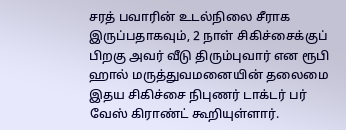சரத் பவாரின் உடல்நிலை சீராக இருப்பதாகவும், 2 நாள் சிகிச்சைக்குப் பிறகு அவர் வீடு திரும்புவார் என ரூபி ஹால் மருத்துவமனையின் தலைமை இதய சிகிச்சை நிபுணர் டாக்டர் பர் வேஸ் கிராண்ட் கூறியுள்ளார்.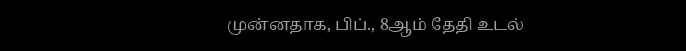முன்னதாக, பிப்., 8ஆம் தேதி உடல்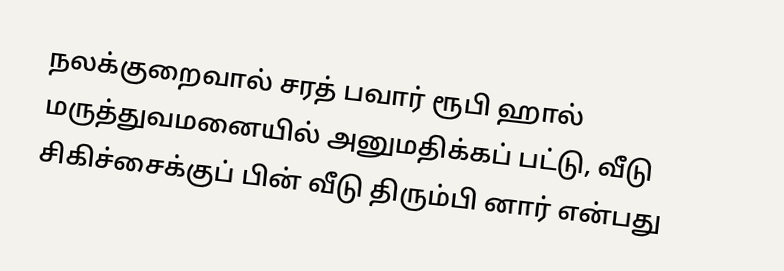நலக்குறைவால் சரத் பவார் ரூபி ஹால் மருத்துவமனையில் அனுமதிக்கப் பட்டு, வீடு சிகிச்சைக்குப் பின் வீடு திரும்பி னார் என்பது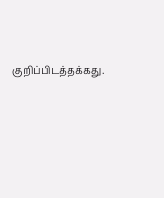குறிப்பிடத்தக்கது.